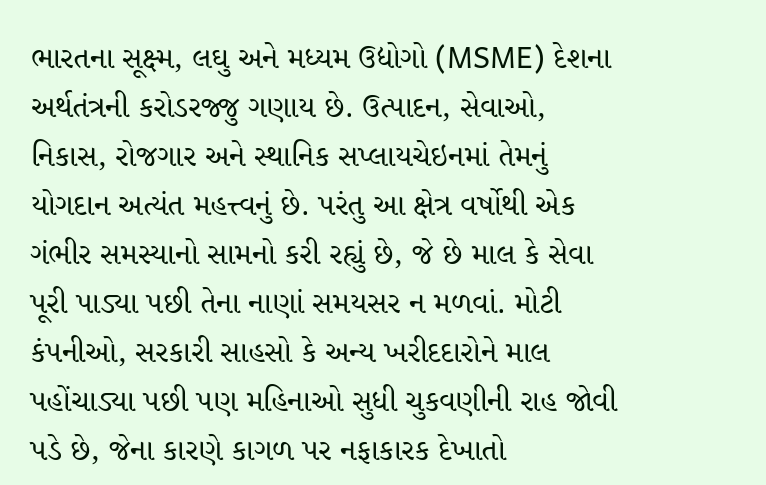ભારતના સૂક્ષ્મ, લઘુ અને મધ્યમ ઉદ્યોગો (MSME) દેશના અર્થતંત્રની કરોડરજ્જુ ગણાય છે. ઉત્પાદન, સેવાઓ, નિકાસ, રોજગાર અને સ્થાનિક સપ્લાયચેઇનમાં તેમનું યોગદાન અત્યંત મહત્ત્વનું છે. પરંતુ આ ક્ષેત્ર વર્ષોથી એક ગંભીર સમસ્યાનો સામનો કરી રહ્યું છે, જે છે માલ કે સેવા પૂરી પાડ્યા પછી તેના નાણાં સમયસર ન મળવાં. મોટી કંપનીઓ, સરકારી સાહસો કે અન્ય ખરીદદારોને માલ પહોંચાડ્યા પછી પણ મહિનાઓ સુધી ચુકવણીની રાહ જોવી પડે છે, જેના કારણે કાગળ પર નફાકારક દેખાતો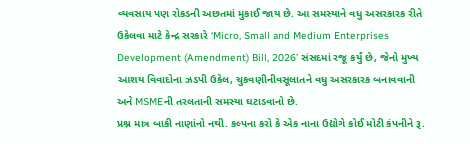વ્યવસાય પણ રોકડની અછતમાં મુકાઈ જાય છે. આ સમસ્યાને વધુ અસરકારક રીતે ઉકેલવા માટે કેન્દ્ર સરકારે ‘Micro, Small and Medium Enterprises Development (Amendment) Bill, 2026’ સંસદમાં રજૂ કર્યું છે, જેનો મુખ્ય આશય વિવાદોના ઝડપી ઉકેલ, ચુકવણીનીવસૂલાતને વધુ અસરકારક બનાવવાની અને MSMEની તરલતાની સમસ્યા ઘટાડવાનો છે.
પ્રશ્ન માત્ર બાકી નાણાંનો નથી. કલ્પના કરો કે એક નાના ઉદ્યોગે કોઈ મોટી કંપનીને રૂ.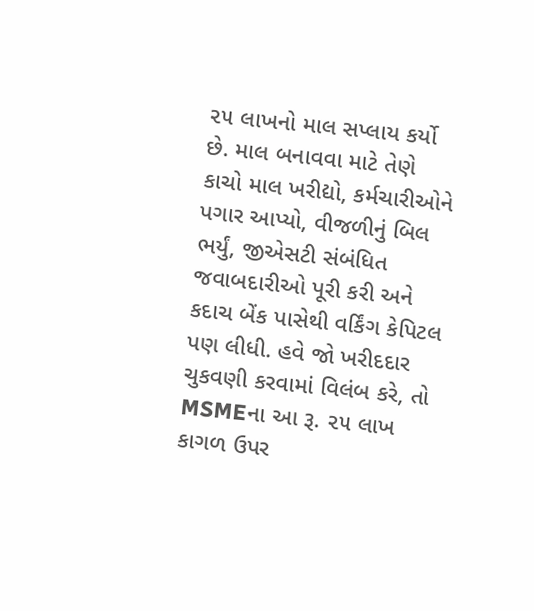૨૫ લાખનો માલ સપ્લાય કર્યો છે. માલ બનાવવા માટે તેણે કાચો માલ ખરીદ્યો, કર્મચારીઓને પગાર આપ્યો, વીજળીનું બિલ ભર્યું, જીએસટી સંબંધિત જવાબદારીઓ પૂરી કરી અને કદાચ બેંક પાસેથી વર્કિંગ કેપિટલ પણ લીધી. હવે જો ખરીદદાર ચુકવણી કરવામાં વિલંબ કરે, તો MSMEના આ રૂ. ૨૫ લાખ કાગળ ઉપર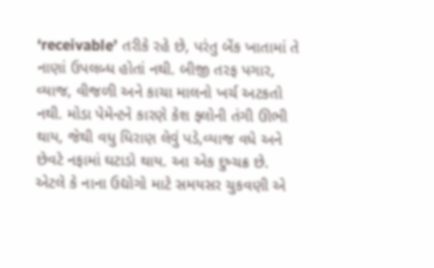‘receivable’ તરીકે રહે છે, પરંતુ બેંક ખાતામાં તે નાણાં ઉપલબ્ધ હોતાં નથી. બીજી તરફ પગાર, વ્યાજ, વીજળી અને કાચા માલનો ખર્ચ અટકતો નથી. મોડા પેમેન્ટને કારણે કેશ ફ્લોની તંગી ઊભી થાય, જેથી વધુ ધિરાણ લેવું પડે,વ્યાજ વધે અને છેવટે નફામાં ઘટાડો થાય. આ એક દુષ્ચક્ર છે. એટલે કે નાના ઉદ્યોગો માટે સમયસર ચુકવણી એ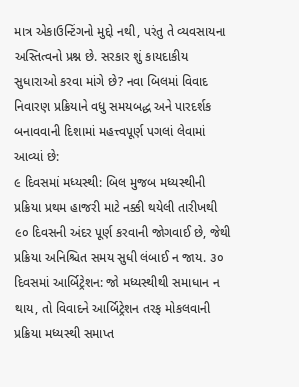માત્ર એકાઉન્ટિંગનો મુદ્દો નથી, પરંતુ તે વ્યવસાયના અસ્તિત્વનો પ્રશ્ન છે. સરકાર શું કાયદાકીય સુધારાઓ કરવા માંગે છે? નવા બિલમાં વિવાદ નિવારણ પ્રક્રિયાને વધુ સમયબદ્ધ અને પારદર્શક બનાવવાની દિશામાં મહત્ત્વપૂર્ણ પગલાં લેવામાં આવ્યાં છે:
૯ દિવસમાં મધ્યસ્થી: બિલ મુજબ મધ્યસ્થીની પ્રક્રિયા પ્રથમ હાજરી માટે નક્કી થયેલી તારીખથી ૯૦ દિવસની અંદર પૂર્ણ કરવાની જોગવાઈ છે, જેથી પ્રક્રિયા અનિશ્ચિત સમય સુધી લંબાઈ ન જાય. ૩૦ દિવસમાં આર્બિટ્રેશન: જો મધ્યસ્થીથી સમાધાન ન થાય, તો વિવાદને આર્બિટ્રેશન તરફ મોકલવાની પ્રક્રિયા મધ્યસ્થી સમાપ્ત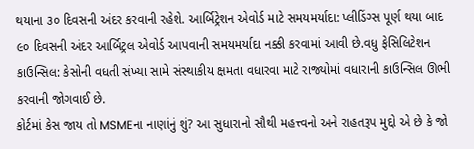થયાના ૩૦ દિવસની અંદર કરવાની રહેશે. આર્બિટ્રેશન એવોર્ડ માટે સમયમર્યાદા: પ્લીડિંગ્સ પૂર્ણ થયા બાદ ૯૦ દિવસની અંદર આર્બિટ્રલ એવોર્ડ આપવાની સમયમર્યાદા નક્કી કરવામાં આવી છે.વધુ ફેસિલિટેશન કાઉન્સિલ: કેસોની વધતી સંખ્યા સામે સંસ્થાકીય ક્ષમતા વધારવા માટે રાજ્યોમાં વધારાની કાઉન્સિલ ઊભી કરવાની જોગવાઈ છે.
કોર્ટમાં કેસ જાય તો MSMEના નાણાંનું શું? આ સુધારાનો સૌથી મહત્ત્વનો અને રાહતરૂપ મુદ્દો એ છે કે જો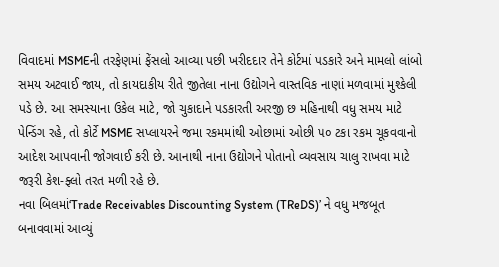વિવાદમાં MSMEની તરફેણમાં ફેંસલો આવ્યા પછી ખરીદદાર તેને કોર્ટમાં પડકારે અને મામલો લાંબો સમય અટવાઈ જાય, તો કાયદાકીય રીતે જીતેલા નાના ઉદ્યોગને વાસ્તવિક નાણાં મળવામાં મુશ્કેલી પડે છે. આ સમસ્યાના ઉકેલ માટે, જો ચુકાદાને પડકારતી અરજી છ મહિનાથી વધુ સમય માટે પેન્ડિંગ રહે, તો કોર્ટે MSME સપ્લાયરને જમા રકમમાંથી ઓછામાં ઓછી ૫૦ ટકા રકમ ચૂકવવાનો આદેશ આપવાની જોગવાઈ કરી છે. આનાથી નાના ઉદ્યોગને પોતાનો વ્યવસાય ચાલુ રાખવા માટે જરૂરી કેશ-ફ્લો તરત મળી રહે છે.
નવા બિલમાં‘Trade Receivables Discounting System (TReDS)’ ને વધુ મજબૂત બનાવવામાં આવ્યું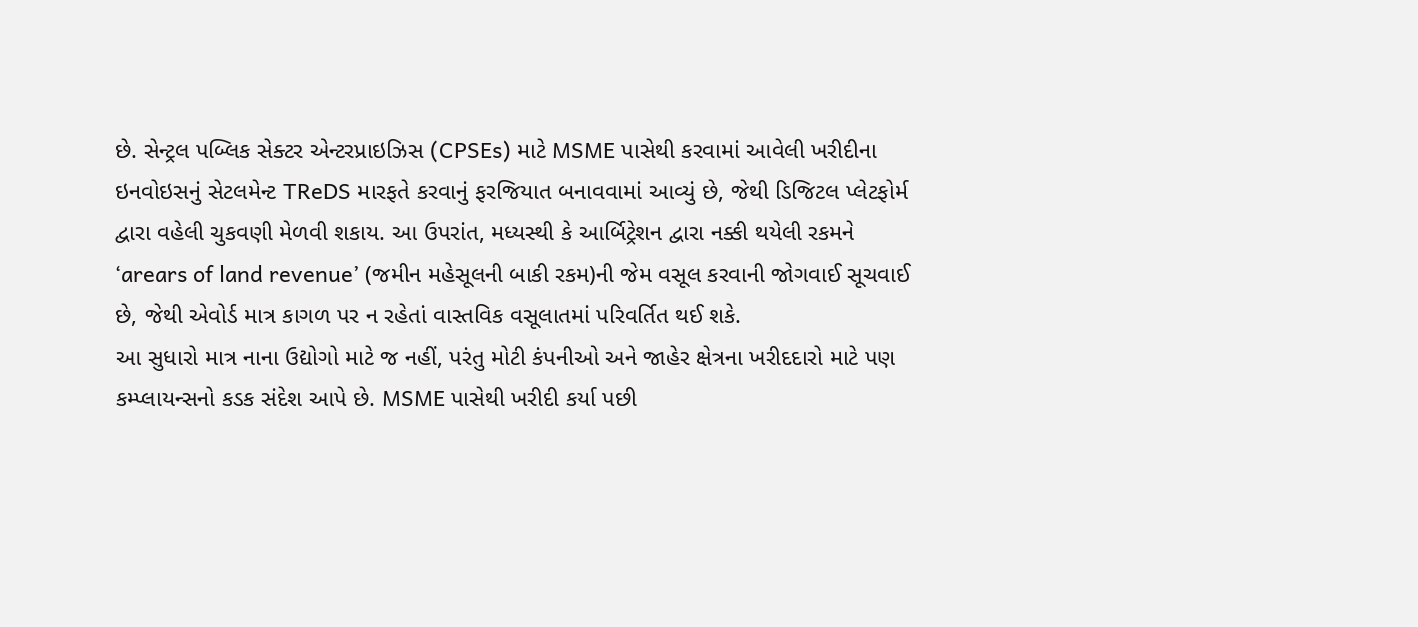છે. સેન્ટ્રલ પબ્લિક સેક્ટર એન્ટરપ્રાઇઝિસ (CPSEs) માટે MSME પાસેથી કરવામાં આવેલી ખરીદીના ઇનવોઇસનું સેટલમેન્ટ TReDS મારફતે કરવાનું ફરજિયાત બનાવવામાં આવ્યું છે, જેથી ડિજિટલ પ્લેટફોર્મ દ્વારા વહેલી ચુકવણી મેળવી શકાય. આ ઉપરાંત, મધ્યસ્થી કે આર્બિટ્રેશન દ્વારા નક્કી થયેલી રકમને ‘arears of land revenue’ (જમીન મહેસૂલની બાકી રકમ)ની જેમ વસૂલ કરવાની જોગવાઈ સૂચવાઈ છે, જેથી એવોર્ડ માત્ર કાગળ પર ન રહેતાં વાસ્તવિક વસૂલાતમાં પરિવર્તિત થઈ શકે.
આ સુધારો માત્ર નાના ઉદ્યોગો માટે જ નહીં, પરંતુ મોટી કંપનીઓ અને જાહેર ક્ષેત્રના ખરીદદારો માટે પણ કમ્પ્લાયન્સનો કડક સંદેશ આપે છે. MSME પાસેથી ખરીદી કર્યા પછી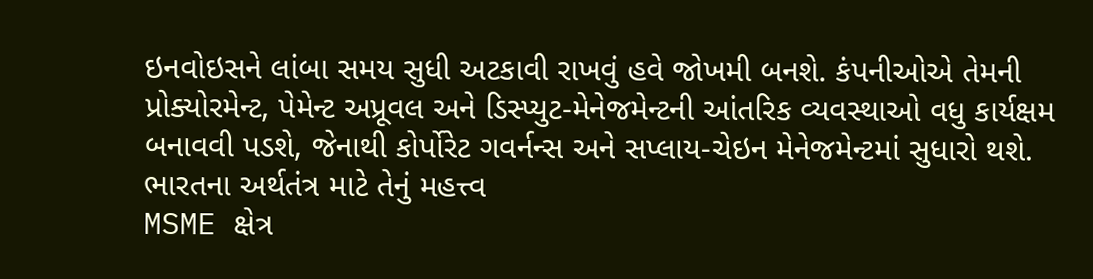ઇનવોઇસને લાંબા સમય સુધી અટકાવી રાખવું હવે જોખમી બનશે. કંપનીઓએ તેમની પ્રોક્યોરમેન્ટ, પેમેન્ટ અપ્રૂવલ અને ડિસ્પ્યુટ-મેનેજમેન્ટની આંતરિક વ્યવસ્થાઓ વધુ કાર્યક્ષમ બનાવવી પડશે, જેનાથી કોર્પોરેટ ગવર્નન્સ અને સપ્લાય-ચેઇન મેનેજમેન્ટમાં સુધારો થશે.
ભારતના અર્થતંત્ર માટે તેનું મહત્ત્વ
MSME ક્ષેત્ર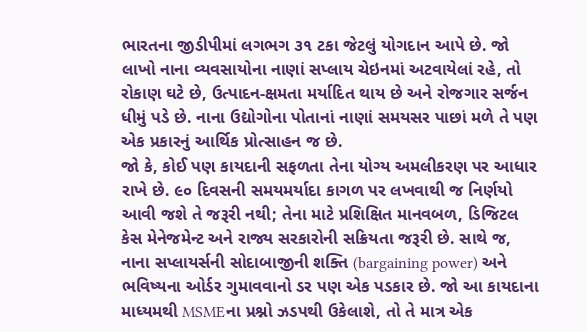ભારતના જીડીપીમાં લગભગ ૩૧ ટકા જેટલું યોગદાન આપે છે. જો લાખો નાના વ્યવસાયોના નાણાં સપ્લાય ચેઇનમાં અટવાયેલાં રહે, તો રોકાણ ઘટે છે, ઉત્પાદન-ક્ષમતા મર્યાદિત થાય છે અને રોજગાર સર્જન ધીમું પડે છે. નાના ઉદ્યોગોના પોતાનાં નાણાં સમયસર પાછાં મળે તે પણ એક પ્રકારનું આર્થિક પ્રોત્સાહન જ છે.
જો કે, કોઈ પણ કાયદાની સફળતા તેના યોગ્ય અમલીકરણ પર આધાર રાખે છે. ૯૦ દિવસની સમયમર્યાદા કાગળ પર લખવાથી જ નિર્ણયો આવી જશે તે જરૂરી નથી; તેના માટે પ્રશિક્ષિત માનવબળ, ડિજિટલ કેસ મેનેજમેન્ટ અને રાજ્ય સરકારોની સક્રિયતા જરૂરી છે. સાથે જ, નાના સપ્લાયર્સની સોદાબાજીની શક્તિ (bargaining power) અને ભવિષ્યના ઓર્ડર ગુમાવવાનો ડર પણ એક પડકાર છે. જો આ કાયદાના માધ્યમથી MSMEના પ્રશ્નો ઝડપથી ઉકેલાશે, તો તે માત્ર એક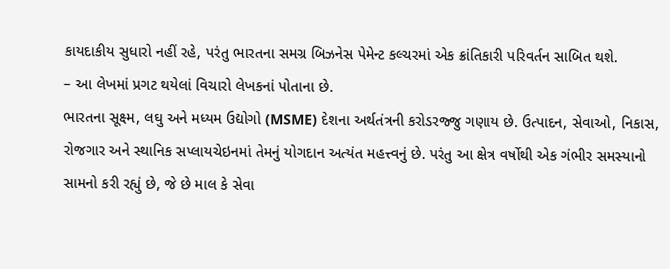કાયદાકીય સુધારો નહીં રહે, પરંતુ ભારતના સમગ્ર બિઝનેસ પેમેન્ટ કલ્ચરમાં એક ક્રાંતિકારી પરિવર્તન સાબિત થશે.
– આ લેખમાં પ્રગટ થયેલાં વિચારો લેખકનાં પોતાના છે.
ભારતના સૂક્ષ્મ, લઘુ અને મધ્યમ ઉદ્યોગો (MSME) દેશના અર્થતંત્રની કરોડરજ્જુ ગણાય છે. ઉત્પાદન, સેવાઓ, નિકાસ, રોજગાર અને સ્થાનિક સપ્લાયચેઇનમાં તેમનું યોગદાન અત્યંત મહત્ત્વનું છે. પરંતુ આ ક્ષેત્ર વર્ષોથી એક ગંભીર સમસ્યાનો સામનો કરી રહ્યું છે, જે છે માલ કે સેવા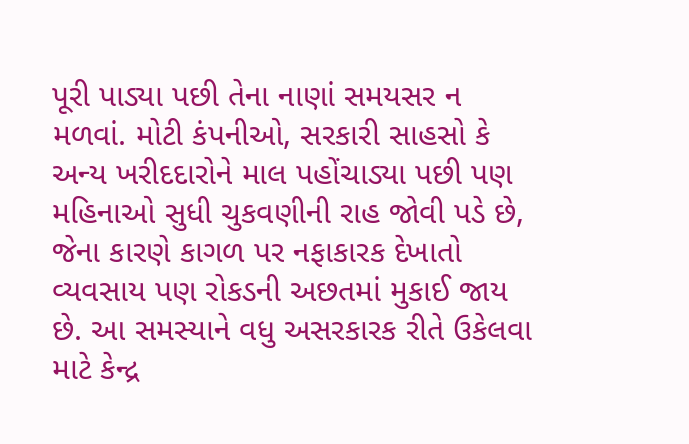પૂરી પાડ્યા પછી તેના નાણાં સમયસર ન મળવાં. મોટી કંપનીઓ, સરકારી સાહસો કે અન્ય ખરીદદારોને માલ પહોંચાડ્યા પછી પણ મહિનાઓ સુધી ચુકવણીની રાહ જોવી પડે છે, જેના કારણે કાગળ પર નફાકારક દેખાતો વ્યવસાય પણ રોકડની અછતમાં મુકાઈ જાય છે. આ સમસ્યાને વધુ અસરકારક રીતે ઉકેલવા માટે કેન્દ્ર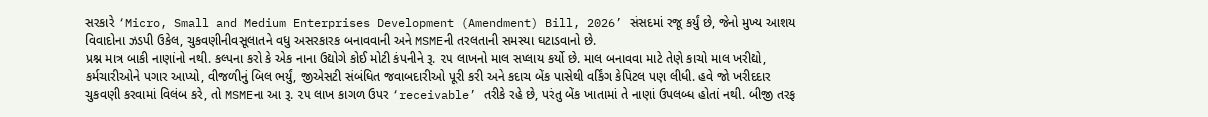સરકારે ‘Micro, Small and Medium Enterprises Development (Amendment) Bill, 2026’ સંસદમાં રજૂ કર્યું છે, જેનો મુખ્ય આશય વિવાદોના ઝડપી ઉકેલ, ચુકવણીનીવસૂલાતને વધુ અસરકારક બનાવવાની અને MSMEની તરલતાની સમસ્યા ઘટાડવાનો છે.
પ્રશ્ન માત્ર બાકી નાણાંનો નથી. કલ્પના કરો કે એક નાના ઉદ્યોગે કોઈ મોટી કંપનીને રૂ. ૨૫ લાખનો માલ સપ્લાય કર્યો છે. માલ બનાવવા માટે તેણે કાચો માલ ખરીદ્યો, કર્મચારીઓને પગાર આપ્યો, વીજળીનું બિલ ભર્યું, જીએસટી સંબંધિત જવાબદારીઓ પૂરી કરી અને કદાચ બેંક પાસેથી વર્કિંગ કેપિટલ પણ લીધી. હવે જો ખરીદદાર ચુકવણી કરવામાં વિલંબ કરે, તો MSMEના આ રૂ. ૨૫ લાખ કાગળ ઉપર ‘receivable’ તરીકે રહે છે, પરંતુ બેંક ખાતામાં તે નાણાં ઉપલબ્ધ હોતાં નથી. બીજી તરફ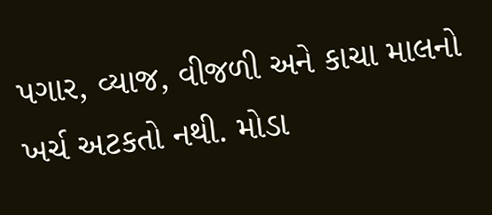પગાર, વ્યાજ, વીજળી અને કાચા માલનો ખર્ચ અટકતો નથી. મોડા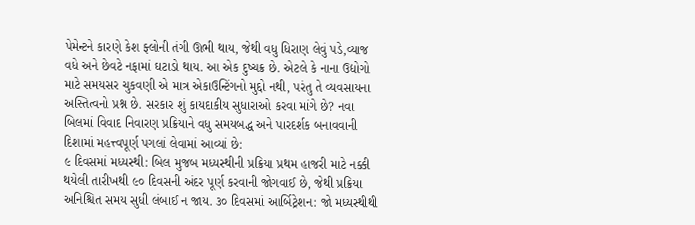પેમેન્ટને કારણે કેશ ફ્લોની તંગી ઊભી થાય, જેથી વધુ ધિરાણ લેવું પડે,વ્યાજ વધે અને છેવટે નફામાં ઘટાડો થાય. આ એક દુષ્ચક્ર છે. એટલે કે નાના ઉદ્યોગો માટે સમયસર ચુકવણી એ માત્ર એકાઉન્ટિંગનો મુદ્દો નથી, પરંતુ તે વ્યવસાયના અસ્તિત્વનો પ્રશ્ન છે. સરકાર શું કાયદાકીય સુધારાઓ કરવા માંગે છે? નવા બિલમાં વિવાદ નિવારણ પ્રક્રિયાને વધુ સમયબદ્ધ અને પારદર્શક બનાવવાની દિશામાં મહત્ત્વપૂર્ણ પગલાં લેવામાં આવ્યાં છે:
૯ દિવસમાં મધ્યસ્થી: બિલ મુજબ મધ્યસ્થીની પ્રક્રિયા પ્રથમ હાજરી માટે નક્કી થયેલી તારીખથી ૯૦ દિવસની અંદર પૂર્ણ કરવાની જોગવાઈ છે, જેથી પ્રક્રિયા અનિશ્ચિત સમય સુધી લંબાઈ ન જાય. ૩૦ દિવસમાં આર્બિટ્રેશન: જો મધ્યસ્થીથી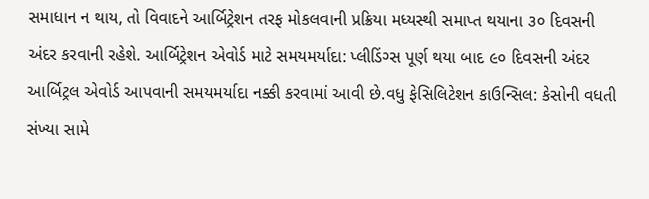સમાધાન ન થાય, તો વિવાદને આર્બિટ્રેશન તરફ મોકલવાની પ્રક્રિયા મધ્યસ્થી સમાપ્ત થયાના ૩૦ દિવસની અંદર કરવાની રહેશે. આર્બિટ્રેશન એવોર્ડ માટે સમયમર્યાદા: પ્લીડિંગ્સ પૂર્ણ થયા બાદ ૯૦ દિવસની અંદર આર્બિટ્રલ એવોર્ડ આપવાની સમયમર્યાદા નક્કી કરવામાં આવી છે.વધુ ફેસિલિટેશન કાઉન્સિલ: કેસોની વધતી સંખ્યા સામે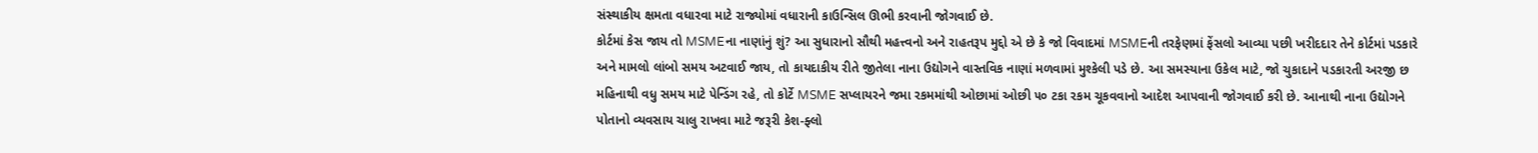સંસ્થાકીય ક્ષમતા વધારવા માટે રાજ્યોમાં વધારાની કાઉન્સિલ ઊભી કરવાની જોગવાઈ છે.
કોર્ટમાં કેસ જાય તો MSMEના નાણાંનું શું? આ સુધારાનો સૌથી મહત્ત્વનો અને રાહતરૂપ મુદ્દો એ છે કે જો વિવાદમાં MSMEની તરફેણમાં ફેંસલો આવ્યા પછી ખરીદદાર તેને કોર્ટમાં પડકારે અને મામલો લાંબો સમય અટવાઈ જાય, તો કાયદાકીય રીતે જીતેલા નાના ઉદ્યોગને વાસ્તવિક નાણાં મળવામાં મુશ્કેલી પડે છે. આ સમસ્યાના ઉકેલ માટે, જો ચુકાદાને પડકારતી અરજી છ મહિનાથી વધુ સમય માટે પેન્ડિંગ રહે, તો કોર્ટે MSME સપ્લાયરને જમા રકમમાંથી ઓછામાં ઓછી ૫૦ ટકા રકમ ચૂકવવાનો આદેશ આપવાની જોગવાઈ કરી છે. આનાથી નાના ઉદ્યોગને પોતાનો વ્યવસાય ચાલુ રાખવા માટે જરૂરી કેશ-ફ્લો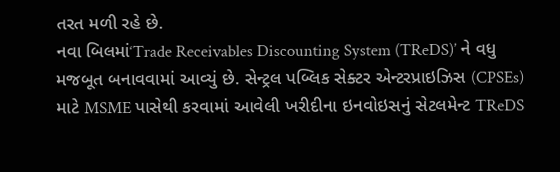તરત મળી રહે છે.
નવા બિલમાં‘Trade Receivables Discounting System (TReDS)’ ને વધુ મજબૂત બનાવવામાં આવ્યું છે. સેન્ટ્રલ પબ્લિક સેક્ટર એન્ટરપ્રાઇઝિસ (CPSEs) માટે MSME પાસેથી કરવામાં આવેલી ખરીદીના ઇનવોઇસનું સેટલમેન્ટ TReDS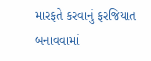મારફતે કરવાનું ફરજિયાત બનાવવામાં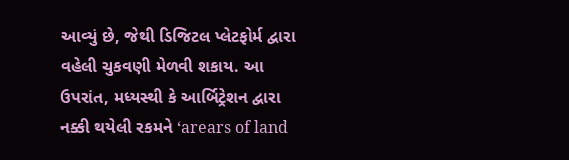આવ્યું છે, જેથી ડિજિટલ પ્લેટફોર્મ દ્વારા વહેલી ચુકવણી મેળવી શકાય. આ ઉપરાંત, મધ્યસ્થી કે આર્બિટ્રેશન દ્વારા નક્કી થયેલી રકમને ‘arears of land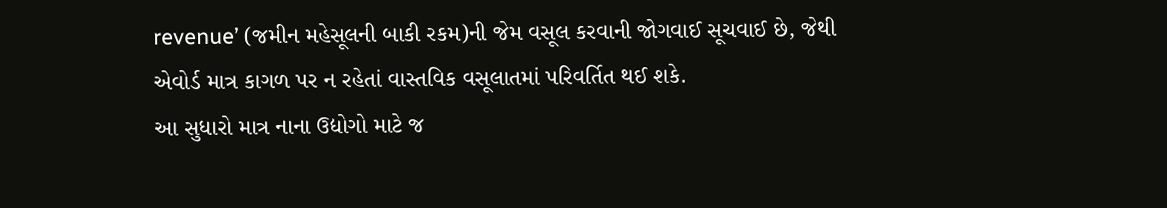revenue’ (જમીન મહેસૂલની બાકી રકમ)ની જેમ વસૂલ કરવાની જોગવાઈ સૂચવાઈ છે, જેથી એવોર્ડ માત્ર કાગળ પર ન રહેતાં વાસ્તવિક વસૂલાતમાં પરિવર્તિત થઈ શકે.
આ સુધારો માત્ર નાના ઉદ્યોગો માટે જ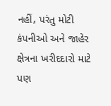નહીં, પરંતુ મોટી કંપનીઓ અને જાહેર ક્ષેત્રના ખરીદદારો માટે પણ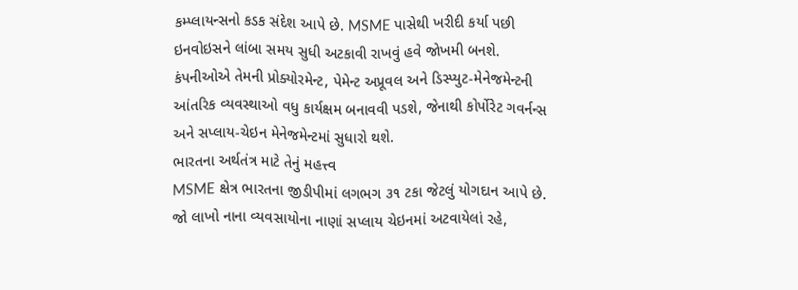કમ્પ્લાયન્સનો કડક સંદેશ આપે છે. MSME પાસેથી ખરીદી કર્યા પછી ઇનવોઇસને લાંબા સમય સુધી અટકાવી રાખવું હવે જોખમી બનશે. કંપનીઓએ તેમની પ્રોક્યોરમેન્ટ, પેમેન્ટ અપ્રૂવલ અને ડિસ્પ્યુટ-મેનેજમેન્ટની આંતરિક વ્યવસ્થાઓ વધુ કાર્યક્ષમ બનાવવી પડશે, જેનાથી કોર્પોરેટ ગવર્નન્સ અને સપ્લાય-ચેઇન મેનેજમેન્ટમાં સુધારો થશે.
ભારતના અર્થતંત્ર માટે તેનું મહત્ત્વ
MSME ક્ષેત્ર ભારતના જીડીપીમાં લગભગ ૩૧ ટકા જેટલું યોગદાન આપે છે. જો લાખો નાના વ્યવસાયોના નાણાં સપ્લાય ચેઇનમાં અટવાયેલાં રહે,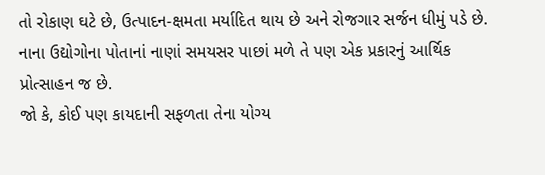તો રોકાણ ઘટે છે, ઉત્પાદન-ક્ષમતા મર્યાદિત થાય છે અને રોજગાર સર્જન ધીમું પડે છે. નાના ઉદ્યોગોના પોતાનાં નાણાં સમયસર પાછાં મળે તે પણ એક પ્રકારનું આર્થિક પ્રોત્સાહન જ છે.
જો કે, કોઈ પણ કાયદાની સફળતા તેના યોગ્ય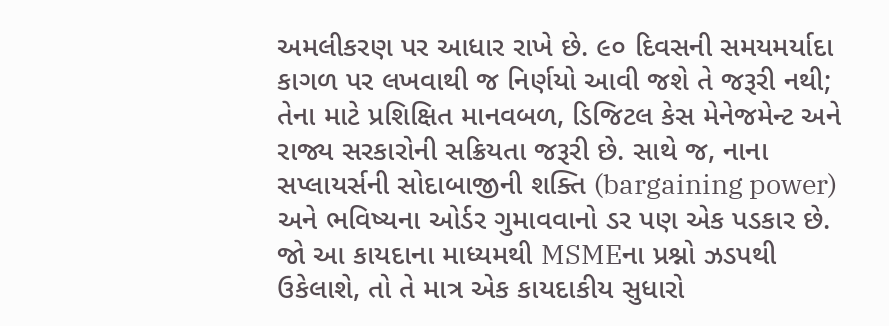અમલીકરણ પર આધાર રાખે છે. ૯૦ દિવસની સમયમર્યાદા કાગળ પર લખવાથી જ નિર્ણયો આવી જશે તે જરૂરી નથી; તેના માટે પ્રશિક્ષિત માનવબળ, ડિજિટલ કેસ મેનેજમેન્ટ અને રાજ્ય સરકારોની સક્રિયતા જરૂરી છે. સાથે જ, નાના સપ્લાયર્સની સોદાબાજીની શક્તિ (bargaining power) અને ભવિષ્યના ઓર્ડર ગુમાવવાનો ડર પણ એક પડકાર છે. જો આ કાયદાના માધ્યમથી MSMEના પ્રશ્નો ઝડપથી ઉકેલાશે, તો તે માત્ર એક કાયદાકીય સુધારો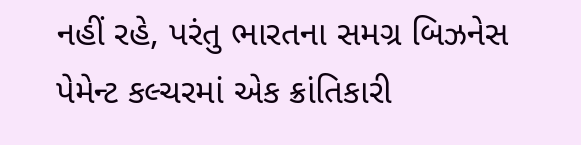નહીં રહે, પરંતુ ભારતના સમગ્ર બિઝનેસ પેમેન્ટ કલ્ચરમાં એક ક્રાંતિકારી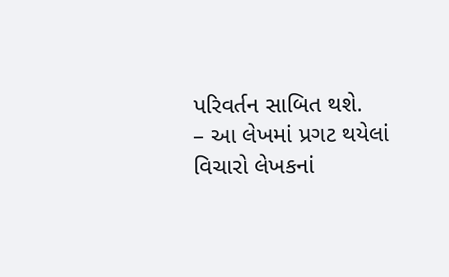પરિવર્તન સાબિત થશે.
– આ લેખમાં પ્રગટ થયેલાં વિચારો લેખકનાં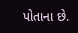પોતાના છે.